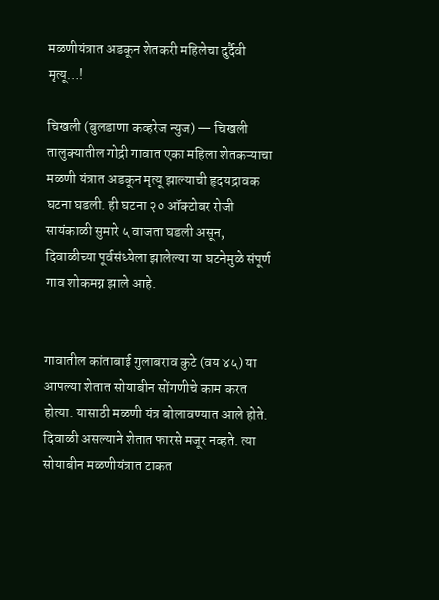मळणीयंत्रात अडकून शेतकरी महिलेचा दुर्दैवी मृत्यू…!

चिखली (बुलडाणा कव्हरेज न्युज) — चिखली तालुक्यातील गोद्री गावात एका महिला शेतकऱ्याचा मळणी यंत्रात अडकून मृत्यू झाल्याची हृदयद्रावक घटना घडली. ही घटना २० ऑक्टोबर रोजी सायंकाळी सुमारे ५ वाजता घडली असून, दिवाळीच्या पूर्वसंध्येला झालेल्या या घटनेमुळे संपूर्ण गाव शोकमग्न झाले आहे.


गावातील कांताबाई गुलाबराव कुटे (वय ४५) या आपल्या शेतात सोयाबीन सोंगणीचे काम करत होत्या. यासाठी मळणी यंत्र बोलावण्यात आले होते. दिवाळी असल्याने शेतात फारसे मजूर नव्हते. त्या सोयाबीन मळणीयंत्रात टाकत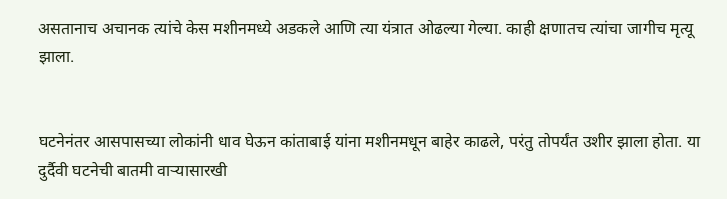असतानाच अचानक त्यांचे केस मशीनमध्ये अडकले आणि त्या यंत्रात ओढल्या गेल्या. काही क्षणातच त्यांचा जागीच मृत्यू झाला.


घटनेनंतर आसपासच्या लोकांनी धाव घेऊन कांताबाई यांना मशीनमधून बाहेर काढले, परंतु तोपर्यंत उशीर झाला होता. या दुर्दैवी घटनेची बातमी वाऱ्यासारखी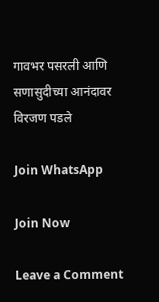गावभर पसरली आणि सणासुदीच्या आनंदावर विरजण पडले

Join WhatsApp

Join Now

Leave a Comment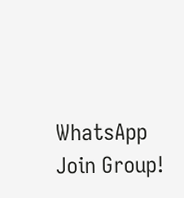WhatsApp Join Group!